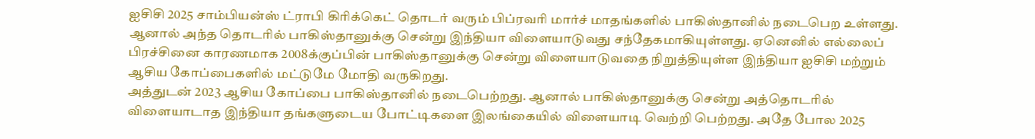ஐசிசி 2025 சாம்பியன்ஸ் ட்ராபி கிரிக்கெட் தொடர் வரும் பிப்ரவரி மார்ச் மாதங்களில் பாகிஸ்தானில் நடைபெற உள்ளது. ஆனால் அந்த தொடரில் பாகிஸ்தானுக்கு சென்று இந்தியா விளையாடுவது சந்தேகமாகியுள்ளது. ஏனெனில் எல்லைப் பிரச்சினை காரணமாக 2008க்குப்பின் பாகிஸ்தானுக்கு சென்று விளையாடுவதை நிறுத்தியுள்ள இந்தியா ஐசிசி மற்றும் ஆசிய கோப்பைகளில் மட்டுமே மோதி வருகிறது.
அத்துடன் 2023 ஆசிய கோப்பை பாகிஸ்தானில் நடைபெற்றது. ஆனால் பாகிஸ்தானுக்கு சென்று அத்தொடரில் விளையாடாத இந்தியா தங்களுடைய போட்டிகளை இலங்கையில் விளையாடி வெற்றி பெற்றது. அதே போல 2025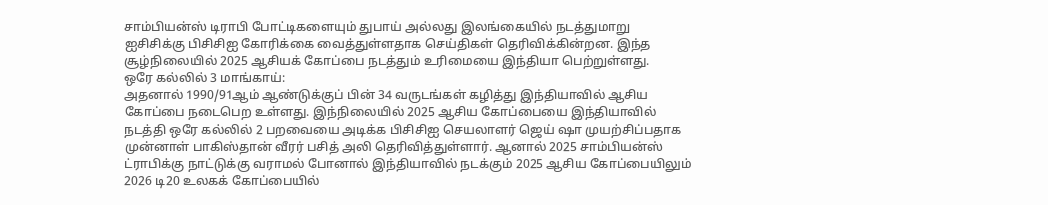சாம்பியன்ஸ் டிராபி போட்டிகளையும் துபாய் அல்லது இலங்கையில் நடத்துமாறு ஐசிசிக்கு பிசிசிஐ கோரிக்கை வைத்துள்ளதாக செய்திகள் தெரிவிக்கின்றன. இந்த சூழ்நிலையில் 2025 ஆசியக் கோப்பை நடத்தும் உரிமையை இந்தியா பெற்றுள்ளது.
ஒரே கல்லில் 3 மாங்காய்:
அதனால் 1990/91ஆம் ஆண்டுக்குப் பின் 34 வருடங்கள் கழித்து இந்தியாவில் ஆசிய கோப்பை நடைபெற உள்ளது. இந்நிலையில் 2025 ஆசிய கோப்பையை இந்தியாவில் நடத்தி ஒரே கல்லில் 2 பறவையை அடிக்க பிசிசிஐ செயலாளர் ஜெய் ஷா முயற்சிப்பதாக முன்னாள் பாகிஸ்தான் வீரர் பசித் அலி தெரிவித்துள்ளார். ஆனால் 2025 சாம்பியன்ஸ் ட்ராபிக்கு நாட்டுக்கு வராமல் போனால் இந்தியாவில் நடக்கும் 2025 ஆசிய கோப்பையிலும் 2026 டி20 உலகக் கோப்பையில்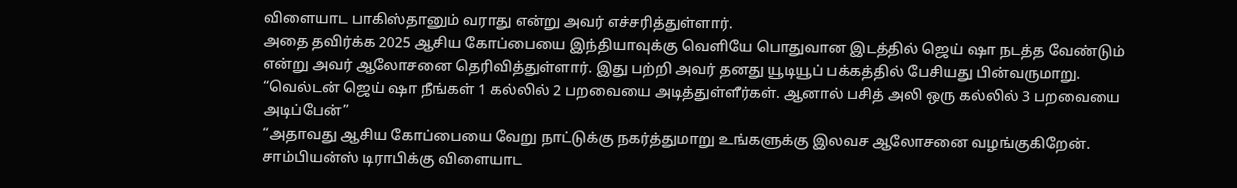விளையாட பாகிஸ்தானும் வராது என்று அவர் எச்சரித்துள்ளார்.
அதை தவிர்க்க 2025 ஆசிய கோப்பையை இந்தியாவுக்கு வெளியே பொதுவான இடத்தில் ஜெய் ஷா நடத்த வேண்டும் என்று அவர் ஆலோசனை தெரிவித்துள்ளார். இது பற்றி அவர் தனது யூடியூப் பக்கத்தில் பேசியது பின்வருமாறு. “வெல்டன் ஜெய் ஷா நீங்கள் 1 கல்லில் 2 பறவையை அடித்துள்ளீர்கள். ஆனால் பசித் அலி ஒரு கல்லில் 3 பறவையை அடிப்பேன்”
“அதாவது ஆசிய கோப்பையை வேறு நாட்டுக்கு நகர்த்துமாறு உங்களுக்கு இலவச ஆலோசனை வழங்குகிறேன். சாம்பியன்ஸ் டிராபிக்கு விளையாட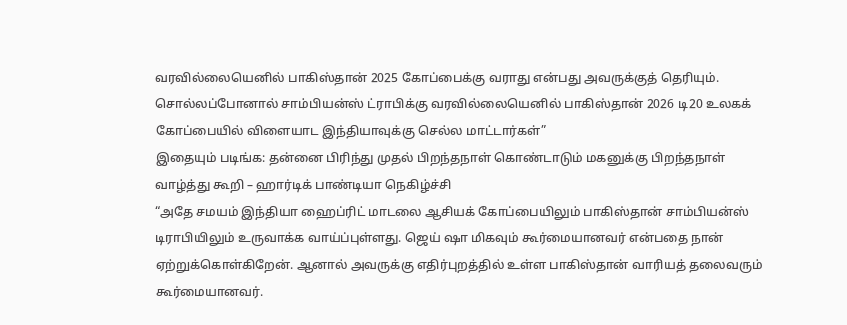வரவில்லையெனில் பாகிஸ்தான் 2025 கோப்பைக்கு வராது என்பது அவருக்குத் தெரியும். சொல்லப்போனால் சாம்பியன்ஸ் ட்ராபிக்கு வரவில்லையெனில் பாகிஸ்தான் 2026 டி20 உலகக் கோப்பையில் விளையாட இந்தியாவுக்கு செல்ல மாட்டார்கள்”
இதையும் படிங்க: தன்னை பிரிந்து முதல் பிறந்தநாள் கொண்டாடும் மகனுக்கு பிறந்தநாள் வாழ்த்து கூறி – ஹார்டிக் பாண்டியா நெகிழ்ச்சி
“அதே சமயம் இந்தியா ஹைப்ரிட் மாடலை ஆசியக் கோப்பையிலும் பாகிஸ்தான் சாம்பியன்ஸ் டிராபியிலும் உருவாக்க வாய்ப்புள்ளது. ஜெய் ஷா மிகவும் கூர்மையானவர் என்பதை நான் ஏற்றுக்கொள்கிறேன். ஆனால் அவருக்கு எதிர்புறத்தில் உள்ள பாகிஸ்தான் வாரியத் தலைவரும் கூர்மையானவர்.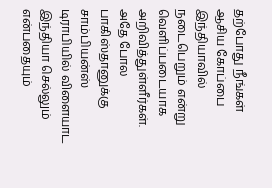தற்போது நீங்கள் ஆசிய கோப்பை இந்தியாவில் நடைபெறும் என்று வெளிப்படையாக அறிவித்துள்ளீர்கள். அதே போல பாகிஸ்தானுக்கு சாம்பியன்ஸ் டிராபியில் விளையாட இந்தியா செல்லும் என்பதையும்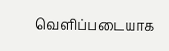வெளிப்படையாக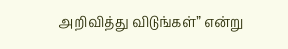அறிவித்து விடுங்கள்” என்று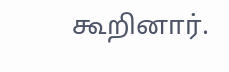கூறினார்.